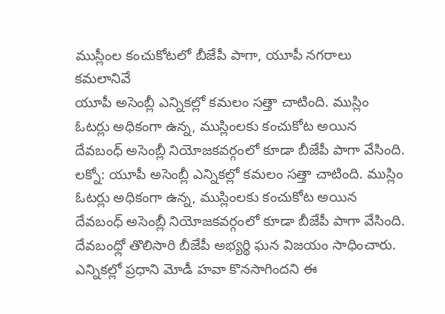ముస్లీంల కంచుకోటలో బీజేపీ పాగా, యూపీ నగరాలు కమలానివే
యూపీ అసెంబ్లీ ఎన్నికల్లో కమలం సత్తా చాటింది. ముస్లిం ఓటర్లు అధికంగా ఉన్న, ముస్లింలకు కంచుకోట అయిన దేవబంధ్ అసెంబ్లీ నియోజకవర్గంలో కూడా బీజేపీ పాగా వేసింది.
లక్నో: యూపీ అసెంబ్లీ ఎన్నికల్లో కమలం సత్తా చాటింది. ముస్లిం ఓటర్లు అధికంగా ఉన్న, ముస్లింలకు కంచుకోట అయిన దేవబంధ్ అసెంబ్లీ నియోజకవర్గంలో కూడా బీజేపీ పాగా వేసింది.
దేవబంధ్లో తొలిసారి బీజేపీ అభ్యర్థి ఘన విజయం సాధించారు. ఎన్నికల్లో ప్రధాని మోడీ హవా కొనసాగిందని ఈ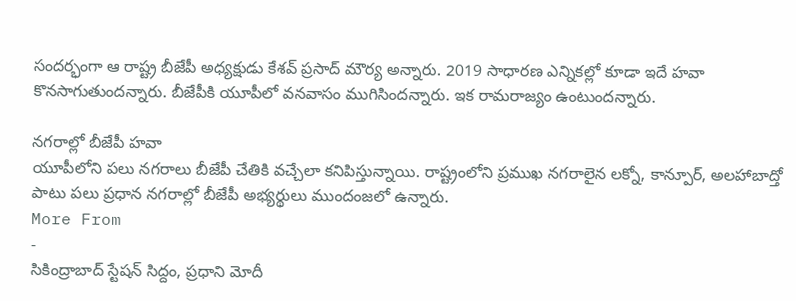సందర్భంగా ఆ రాష్ట్ర బీజేపీ అధ్యక్షుడు కేశవ్ ప్రసాద్ మౌర్య అన్నారు. 2019 సాధారణ ఎన్నికల్లో కూడా ఇదే హవా కొనసాగుతుందన్నారు. బీజేపీకి యూపీలో వనవాసం ముగిసిందన్నారు. ఇక రామరాజ్యం ఉంటుందన్నారు.

నగరాల్లో బీజేపీ హవా
యూపీలోని పలు నగరాలు బీజేపీ చేతికి వచ్చేలా కనిపిస్తున్నాయి. రాష్ట్రంలోని ప్రముఖ నగరాలైన లక్నో, కాన్పూర్, అలహాబాద్తో పాటు పలు ప్రధాన నగరాల్లో బీజేపీ అభ్యర్థులు ముందంజలో ఉన్నారు.
More From
-
సికింద్రాబాద్ స్టేషన్ సిద్దం, ప్రధాని మోదీ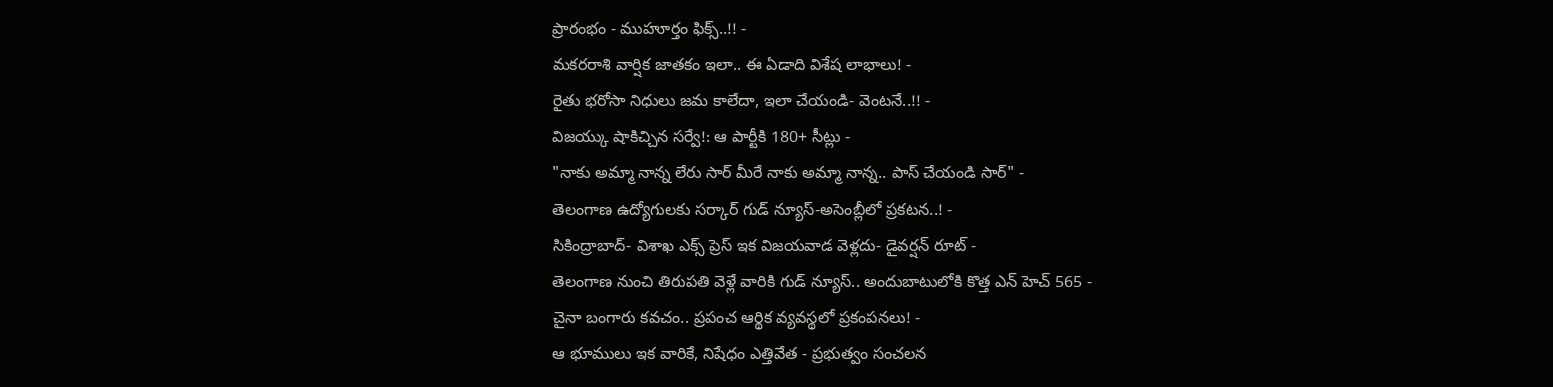ప్రారంభం - ముహూర్తం ఫిక్స్..!! -
మకరరాశి వార్షిక జాతకం ఇలా.. ఈ ఏడాది విశేష లాభాలు! -
రైతు భరోసా నిధులు జమ కాలేదా, ఇలా చేయండి- వెంటనే..!! -
విజయ్కు షాకిచ్చిన సర్వే!: ఆ పార్టీకి 180+ సీట్లు -
"నాకు అమ్మా నాన్న లేరు సార్ మీరే నాకు అమ్మా నాన్న.. పాస్ చేయండి సార్" -
తెలంగాణ ఉద్యోగులకు సర్కార్ గుడ్ న్యూస్-అసెంబ్లీలో ప్రకటన..! -
సికింద్రాబాద్- విశాఖ ఎక్స్ ప్రెస్ ఇక విజయవాడ వెళ్లదు- డైవర్షన్ రూట్ -
తెలంగాణ నుంచి తిరుపతి వెళ్లే వారికి గుడ్ న్యూస్.. అందుబాటులోకి కొత్త ఎన్ హెచ్ 565 -
చైనా బంగారు కవచం.. ప్రపంచ ఆర్థిక వ్యవస్థలో ప్రకంపనలు! -
ఆ భూములు ఇక వారికే, నిషేధం ఎత్తివేత - ప్రభుత్వం సంచలన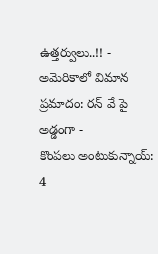ఉత్తర్వులు..!! -
అమెరికాలో విమాన ప్రమాదం: రన్ వే పై అడ్డంగా -
కొంపలు అంటుకున్నాయ్: 4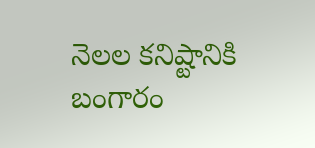నెలల కనిష్టానికి బంగారం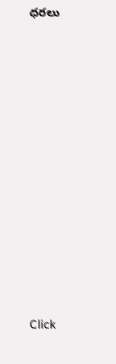ధరలు












Click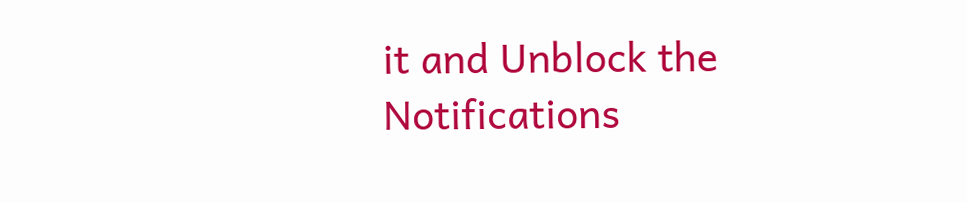it and Unblock the Notifications